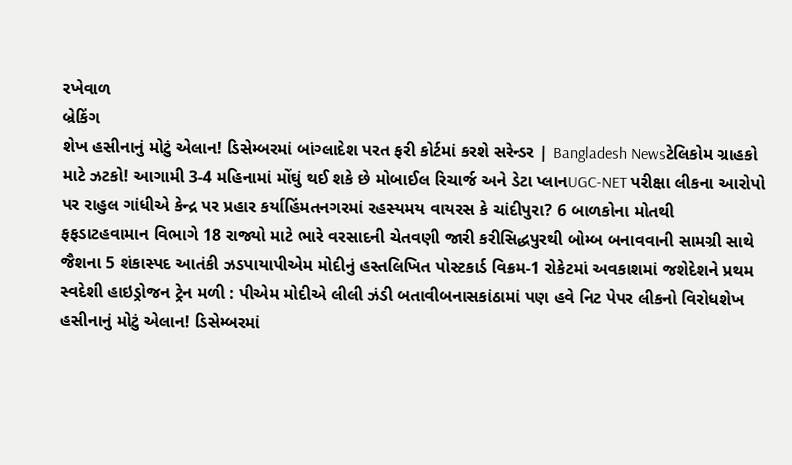રખેવાળ
બ્રેકિંગ
શેખ હસીનાનું મોટું એલાન! ડિસેમ્બરમાં બાંગ્લાદેશ પરત ફરી કોર્ટમાં કરશે સરેન્ડર | Bangladesh Newsટેલિકોમ ગ્રાહકો માટે ઝટકો! આગામી 3-4 મહિનામાં મોંઘું થઈ શકે છે મોબાઈલ રિચાર્જ અને ડેટા પ્લાનUGC-NET પરીક્ષા લીકના આરોપો પર રાહુલ ગાંધીએ કેન્દ્ર પર પ્રહાર કર્યાહિંમતનગરમાં રહસ્યમય વાયરસ કે ચાંદીપુરા? 6 બાળકોના મોતથી ફફડાટહવામાન વિભાગે 18 રાજ્યો માટે ભારે વરસાદની ચેતવણી જારી કરીસિદ્ધપુરથી બોમ્બ બનાવવાની સામગ્રી સાથે જૈશના 5 શંકાસ્પદ આતંકી ઝડપાયાપીએમ મોદીનું હસ્તલિખિત પોસ્ટકાર્ડ વિક્રમ-1 રોકેટમાં અવકાશમાં જશેદેશને પ્રથમ સ્વદેશી હાઇડ્રોજન ટ્રેન મળી : પીએમ મોદીએ લીલી ઝંડી બતાવીબનાસકાંઠામાં પણ હવે નિટ પેપર લીકનો વિરોધશેખ હસીનાનું મોટું એલાન! ડિસેમ્બરમાં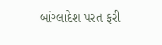બાંગ્લાદેશ પરત ફરી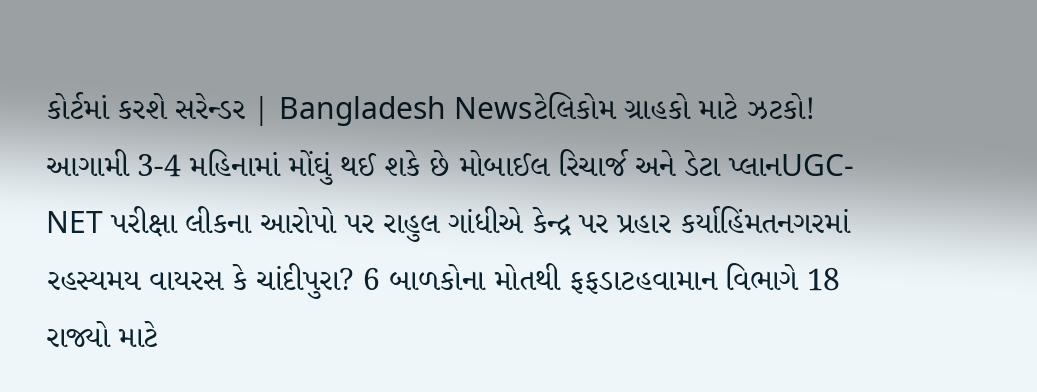કોર્ટમાં કરશે સરેન્ડર | Bangladesh Newsટેલિકોમ ગ્રાહકો માટે ઝટકો! આગામી 3-4 મહિનામાં મોંઘું થઈ શકે છે મોબાઈલ રિચાર્જ અને ડેટા પ્લાનUGC-NET પરીક્ષા લીકના આરોપો પર રાહુલ ગાંધીએ કેન્દ્ર પર પ્રહાર કર્યાહિંમતનગરમાં રહસ્યમય વાયરસ કે ચાંદીપુરા? 6 બાળકોના મોતથી ફફડાટહવામાન વિભાગે 18 રાજ્યો માટે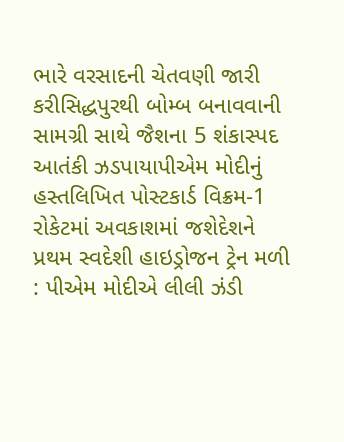ભારે વરસાદની ચેતવણી જારી કરીસિદ્ધપુરથી બોમ્બ બનાવવાની સામગ્રી સાથે જૈશના 5 શંકાસ્પદ આતંકી ઝડપાયાપીએમ મોદીનું હસ્તલિખિત પોસ્ટકાર્ડ વિક્રમ-1 રોકેટમાં અવકાશમાં જશેદેશને પ્રથમ સ્વદેશી હાઇડ્રોજન ટ્રેન મળી : પીએમ મોદીએ લીલી ઝંડી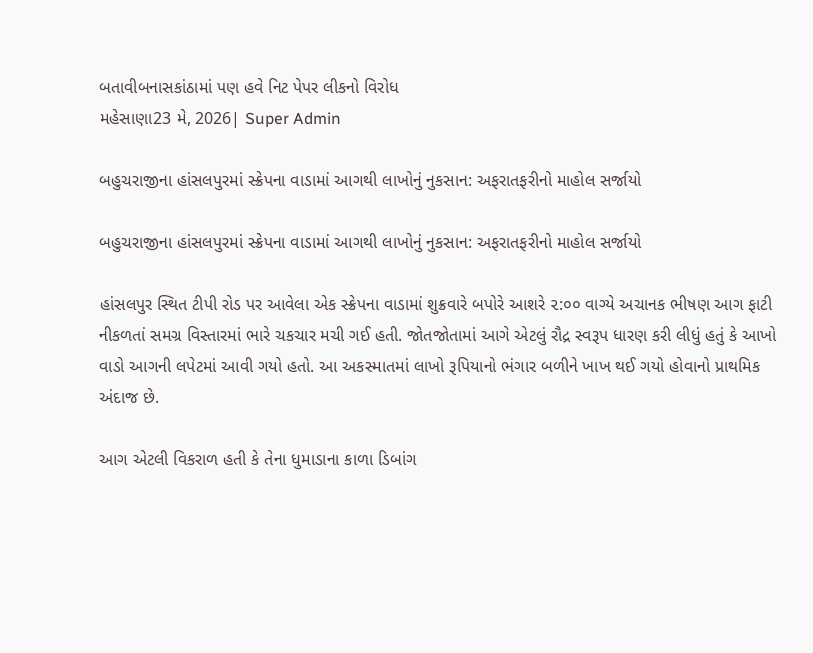બતાવીબનાસકાંઠામાં પણ હવે નિટ પેપર લીકનો વિરોધ
મહેસાણા23 મે, 2026| Super Admin

બહુચરાજીના હાંસલપુરમાં સ્ક્રેપના વાડામાં આગથી લાખોનું નુકસાન: અફરાતફરીનો માહોલ સર્જાયો

બહુચરાજીના હાંસલપુરમાં સ્ક્રેપના વાડામાં આગથી લાખોનું નુકસાન: અફરાતફરીનો માહોલ સર્જાયો

હાંસલપુર સ્થિત ટીપી રોડ પર આવેલા એક સ્ક્રેપના વાડામાં શુક્રવારે બપોરે આશરે ૨:૦૦ વાગ્યે અચાનક ભીષણ આગ ફાટી નીકળતાં સમગ્ર વિસ્તારમાં ભારે ચકચાર મચી ગઈ હતી. જોતજોતામાં આગે એટલું રૌદ્ર સ્વરૂપ ધારણ કરી લીધું હતું કે આખો વાડો આગની લપેટમાં આવી ગયો હતો. આ અકસ્માતમાં લાખો રૂપિયાનો ભંગાર બળીને ખાખ થઈ ગયો હોવાનો પ્રાથમિક અંદાજ છે.

આગ એટલી વિકરાળ હતી કે તેના ધુમાડાના કાળા ડિબાંગ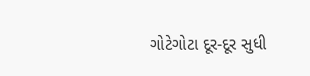ગોટેગોટા દૂર-દૂર સુધી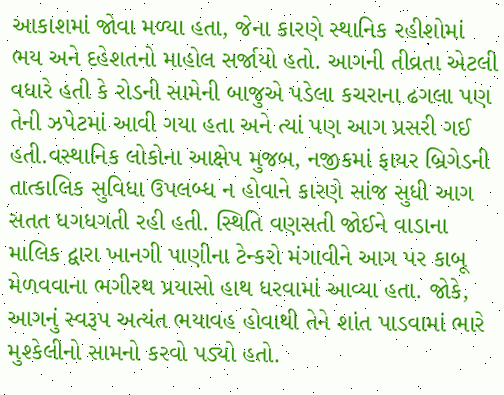આકાશમાં જોવા મળ્યા હતા, જેના કારણે સ્થાનિક રહીશોમાં ભય અને દહેશતનો માહોલ સર્જાયો હતો. આગની તીવ્રતા એટલી વધારે હતી કે રોડની સામેની બાજુએ પડેલા કચરાના ઢગલા પણ તેની ઝપેટમાં આવી ગયા હતા અને ત્યાં પણ આગ પ્રસરી ગઈ હતી.વસ્થાનિક લોકોના આક્ષેપ મુજબ, નજીકમાં ફાયર બ્રિગેડની તાત્કાલિક સુવિધા ઉપલબ્ધ ન હોવાને કારણે સાંજ સુધી આગ સતત ધગધગતી રહી હતી. સ્થિતિ વણસતી જોઈને વાડાના માલિક દ્વારા ખાનગી પાણીના ટેન્કરો મંગાવીને આગ પર કાબૂ મેળવવાના ભગીરથ પ્રયાસો હાથ ધરવામાં આવ્યા હતા. જોકે, આગનું સ્વરૂપ અત્યંત ભયાવહ હોવાથી તેને શાંત પાડવામાં ભારે મુશ્કેલીનો સામનો કરવો પડ્યો હતો.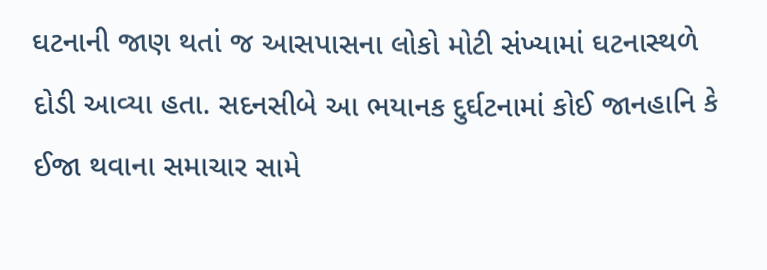ઘટનાની જાણ થતાં જ આસપાસના લોકો મોટી સંખ્યામાં ઘટનાસ્થળે દોડી આવ્યા હતા. સદનસીબે આ ભયાનક દુર્ઘટનામાં કોઈ જાનહાનિ કે ઈજા થવાના સમાચાર સામે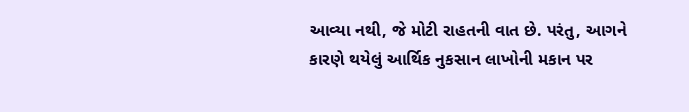આવ્યા નથી, જે મોટી રાહતની વાત છે. પરંતુ, આગને કારણે થયેલું આર્થિક નુકસાન લાખોની મકાન પર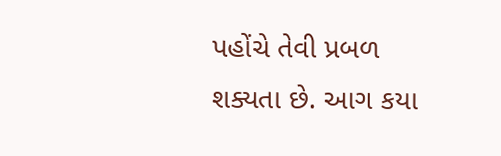પહોંચે તેવી પ્રબળ શક્યતા છે. આગ કયા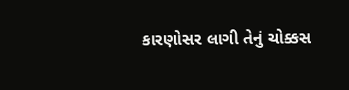કારણોસર લાગી તેનું ચોક્કસ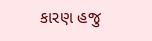કારણ હજુ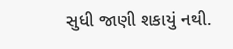સુધી જાણી શકાયું નથી.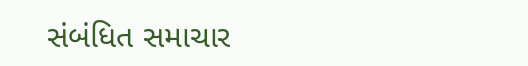સંબંધિત સમાચાર